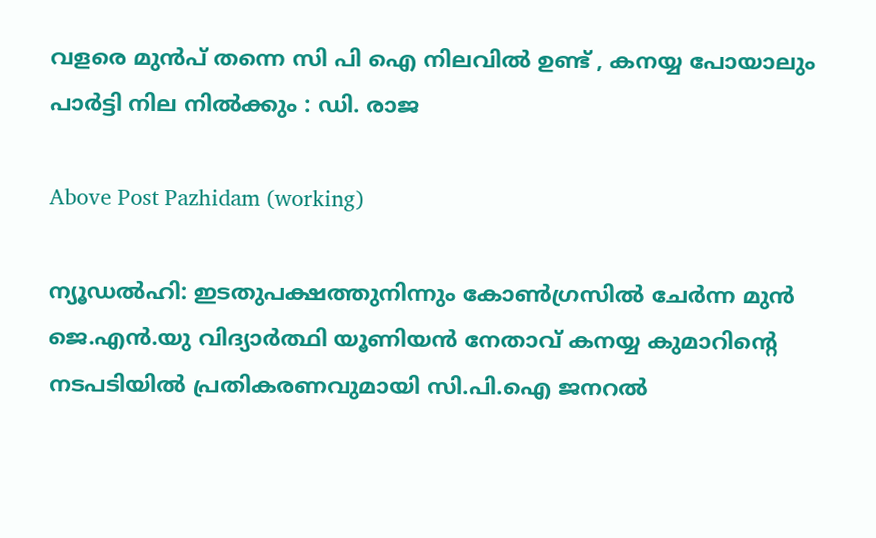വളരെ മുൻപ് തന്നെ സി പി ഐ നിലവിൽ ഉണ്ട് , കനയ്യ പോയാലും പാർട്ടി നില നിൽക്കും : ഡി. രാജ

Above Post Pazhidam (working)

ന്യൂഡൽഹി: ഇടതുപക്ഷത്തുനിന്നും കോൺഗ്രസിൽ ചേർന്ന മുൻ ജെ.എൻ.യു വിദ്യാർത്ഥി യൂണിയൻ നേതാവ് കനയ്യ കുമാറിന്റെ നടപടിയിൽ പ്രതികരണവുമായി സി.പി.ഐ ജനറൽ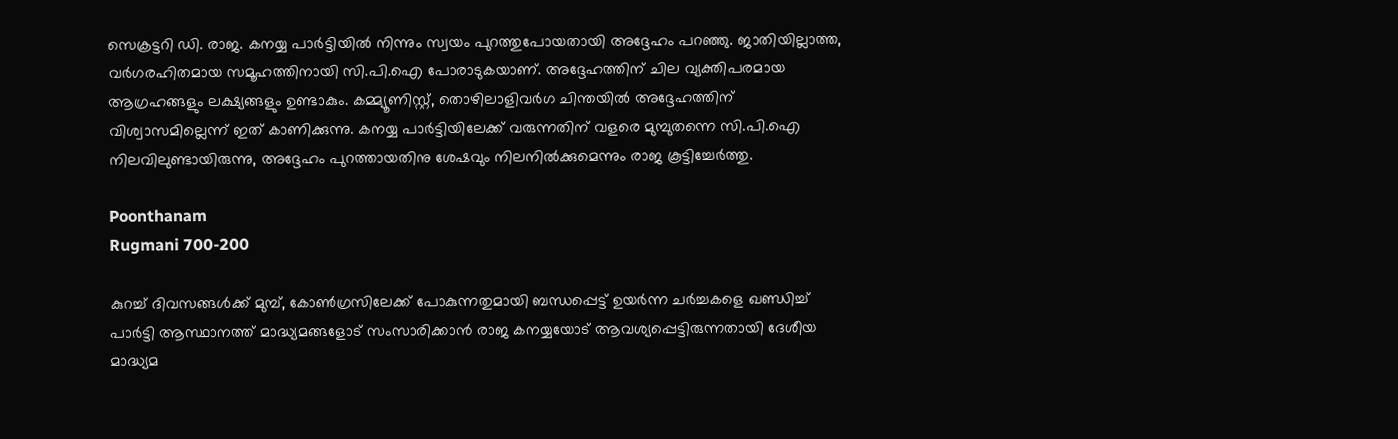സെക്രട്ടറി ഡി. രാജ. കനയ്യ പാർട്ടിയിൽ നിന്നും സ്വയം പുറത്തുപോയതായി അദ്ദേഹം പറഞ്ഞു. ജാതിയില്ലാത്ത, വർഗരഹിതമായ സമൂഹത്തിനായി സി.പി.ഐ പോരാടുകയാണ്. അദ്ദേഹത്തിന് ചില വ്യക്തിപരമായ ആഗ്രഹങ്ങളും ലക്ഷ്യങ്ങളും ഉണ്ടാകും. കമ്മ്യൂണിസ്റ്റ്, തൊഴിലാളിവർഗ ചിന്തയിൽ അദ്ദേഹത്തിന് വിശ്വാസമില്ലെന്ന് ഇത് കാണിക്കുന്നു. കനയ്യ പാർട്ടിയിലേക്ക് വരുന്നതിന് വളരെ മുമ്പുതന്നെ സി.പി.ഐ നിലവിലുണ്ടായിരുന്നു, അദ്ദേഹം പുറത്തായതിനു ശേഷവും നിലനിൽക്കുമെന്നും രാജ കൂട്ടിച്ചേർത്തു.

Poonthanam
Rugmani 700-200

കുറച്ച് ദിവസങ്ങൾക്ക് മുമ്പ്, കോൺഗ്രസിലേക്ക് പോകുന്നതുമായി ബന്ധപ്പെട്ട് ഉയർന്ന ചർച്ചകളെ ഖണ്ഡിച്ച് പാർട്ടി ആസ്ഥാനത്ത് മാദ്ധ്യമങ്ങളോട് സംസാരിക്കാൻ രാജ കനയ്യയോട് ആവശ്യപ്പെട്ടിരുന്നതായി ദേശീയ മാദ്ധ്യമ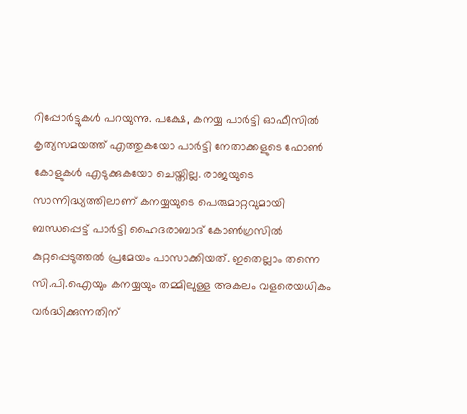റിപ്പോർട്ടുകൾ പറയുന്നു. പക്ഷേ, കനയ്യ പാർട്ടി ഓഫീസിൽ കൃത്യസമയത്ത് എത്തുകയോ പാർട്ടി നേതാക്കളുടെ ഫോൺ കോളുകൾ എടുക്കുകയോ ചെയ്തില്ല. രാജയുടെ സാന്നിദ്ധ്യത്തിലാണ് കനയ്യയുടെ പെരുമാറ്റവുമായി ബന്ധപ്പെട്ട് പാർട്ടി ഹൈദരാബാദ് കോൺഗ്രസിൽ കുറ്റപ്പെടുത്തൽ പ്രമേയം പാസാക്കിയത്. ഇതെല്ലാം തന്നെ സി.പി.ഐയും കനയ്യയും തമ്മിലുള്ള അകലം വളരെയധികം വർദ്ധിക്കുന്നതിന്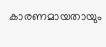കാരണമായതായും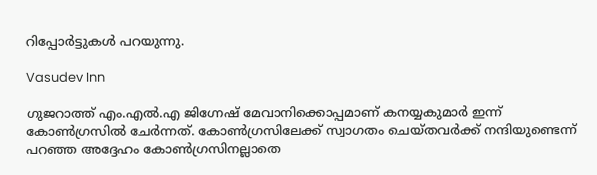റിപ്പോർട്ടുകൾ പറയുന്നു.

Vasudev Inn

ഗുജറാത്ത് എം.എൽ.എ ജിഗ്നേഷ് മേവാനിക്കൊപ്പമാണ് കനയ്യകുമാർ ഇന്ന് കോൺഗ്രസിൽ ചേർന്നത്. കോൺഗ്രസിലേക്ക് സ്വാഗതം ചെയ്‌തവർക്ക് നന്ദിയുണ്ടെന്ന് പറഞ്ഞ അദ്ദേഹം കോൺഗ്രസിനല്ലാതെ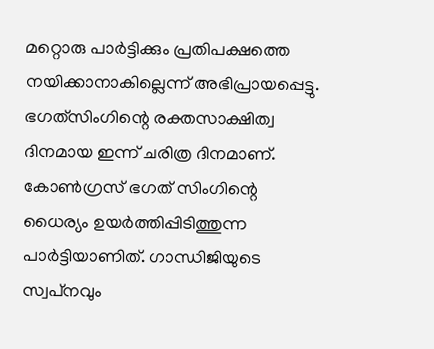മറ്റൊരു പാർട്ടിക്കും പ്രതിപക്ഷത്തെ നയിക്കാനാകില്ലെന്ന് അഭിപ്രായപ്പെട്ടു. ഭഗത്‌സിംഗിന്റെ രക്തസാക്ഷിത്വ ദിനമായ ഇന്ന് ചരിത്ര ദിനമാണ്. കോൺഗ്രസ് ഭഗത് സിംഗിന്റെ ധൈര്യം ഉയർത്തിപ്പിടിത്തുന്ന പാർട്ടിയാണിത്. ഗാന്ധിജിയുടെ സ്വപ്‌നവും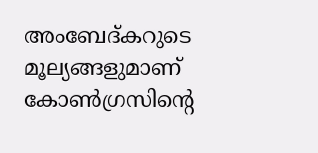അംബേദ്‌കറുടെ മൂല്യങ്ങളുമാണ് കോൺഗ്രസിന്റെ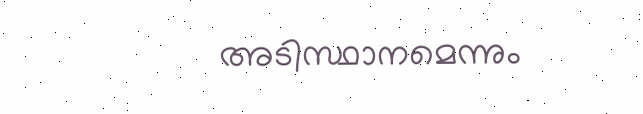അടിസ്ഥാനമെന്നും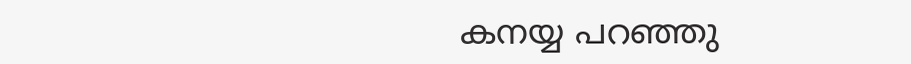കനയ്യ പറഞ്ഞു